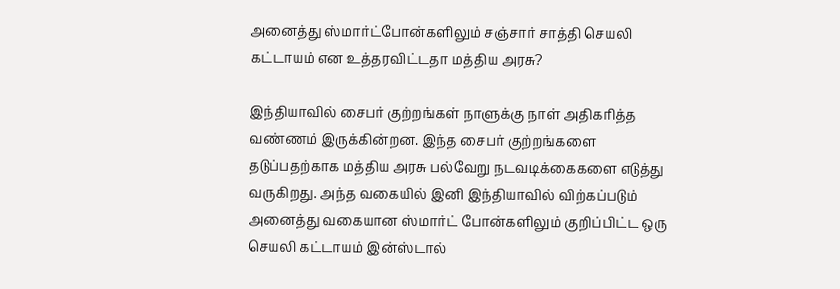அனைத்து ஸ்மார்ட்போன்களிலும் சஞ்சார் சாத்தி செயலி கட்டாயம் என உத்தரவிட்டதா மத்திய அரசு?

இந்தியாவில் சைபர் குற்றங்கள் நாளுக்கு நாள் அதிகரித்த வண்ணம் இருக்கின்றன. இந்த சைபர் குற்றங்களை தடுப்பதற்காக மத்திய அரசு பல்வேறு நடவடிக்கைகளை எடுத்து வருகிறது. அந்த வகையில் இனி இந்தியாவில் விற்கப்படும் அனைத்து வகையான ஸ்மார்ட் போன்களிலும் குறிப்பிட்ட ஒரு செயலி கட்டாயம் இன்ஸ்டால்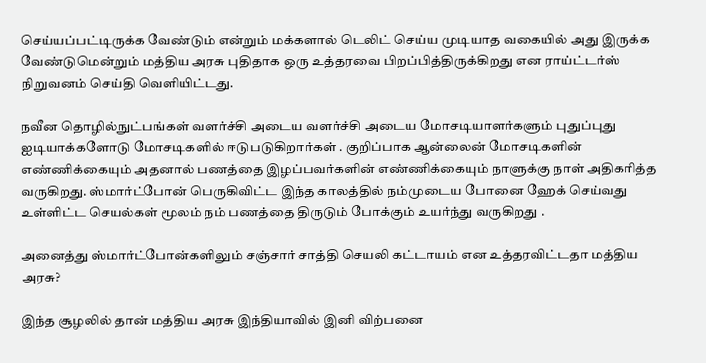செய்யப்பட்டிருக்க வேண்டும் என்றும் மக்களால் டெலிட் செய்ய முடியாத வகையில் அது இருக்க வேண்டுமென்றும் மத்திய அரசு புதிதாக ஒரு உத்தரவை பிறப்பித்திருக்கிறது என ராய்ட்டர்ஸ் நிறுவனம் செய்தி வெளியிட்டது.

நவீன தொழில்நுட்பங்கள் வளர்ச்சி அடைய வளர்ச்சி அடைய மோசடியாளர்களும் புதுப்புது ஐடியாக்களோடு மோசடிகளில் ஈடுபடுகிறார்கள் . குறிப்பாக ஆன்லைன் மோசடிகளின் எண்ணிக்கையும் அதனால் பணத்தை இழப்பவர்களின் எண்ணிக்கையும் நாளுக்கு நாள் அதிகரித்த வருகிறது. ஸ்மார்ட்போன் பெருகிவிட்ட இந்த காலத்தில் நம்முடைய போனை ஹேக் செய்வது உள்ளிட்ட செயல்கள் மூலம் நம் பணத்தை திருடும் போக்கும் உயர்ந்து வருகிறது .

அனைத்து ஸ்மார்ட்போன்களிலும் சஞ்சார் சாத்தி செயலி கட்டாயம் என உத்தரவிட்டதா மத்திய அரசு?

இந்த சூழலில் தான் மத்திய அரசு இந்தியாவில் இனி விற்பனை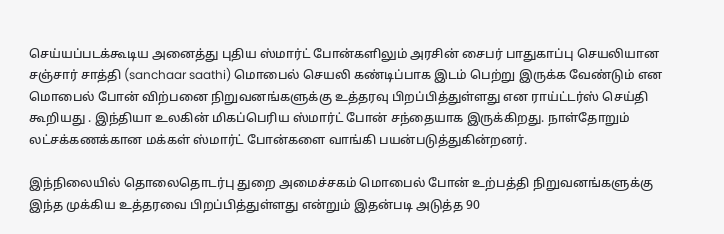செய்யப்படக்கூடிய அனைத்து புதிய ஸ்மார்ட் போன்களிலும் அரசின் சைபர் பாதுகாப்பு செயலியான சஞ்சார் சாத்தி (sanchaar saathi) மொபைல் செயலி கண்டிப்பாக இடம் பெற்று இருக்க வேண்டும் என மொபைல் போன் விற்பனை நிறுவனங்களுக்கு உத்தரவு பிறப்பித்துள்ளது என ராய்ட்டர்ஸ் செய்தி கூறியது . இந்தியா உலகின் மிகப்பெரிய ஸ்மார்ட் போன் சந்தையாக இருக்கிறது. நாள்தோறும் லட்சக்கணக்கான மக்கள் ஸ்மார்ட் போன்களை வாங்கி பயன்படுத்துகின்றனர்.

இந்நிலையில் தொலைதொடர்பு துறை அமைச்சகம் மொபைல் போன் உற்பத்தி நிறுவனங்களுக்கு இந்த முக்கிய உத்தரவை பிறப்பித்துள்ளது என்றும் இதன்படி அடுத்த 90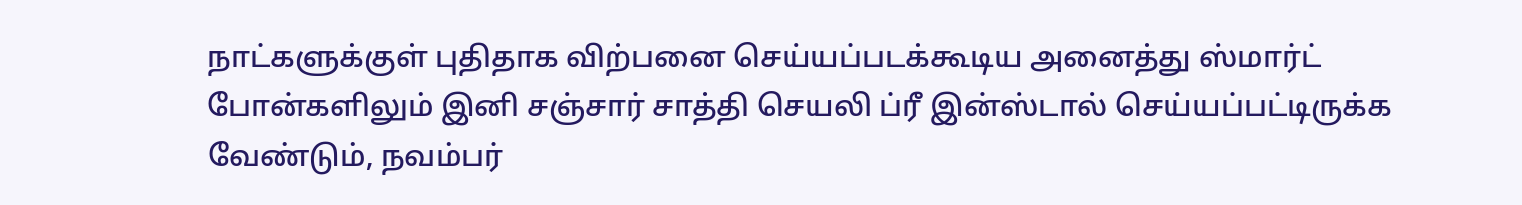நாட்களுக்குள் புதிதாக விற்பனை செய்யப்படக்கூடிய அனைத்து ஸ்மார்ட் போன்களிலும் இனி சஞ்சார் சாத்தி செயலி ப்ரீ இன்ஸ்டால் செய்யப்பட்டிருக்க வேண்டும், நவம்பர்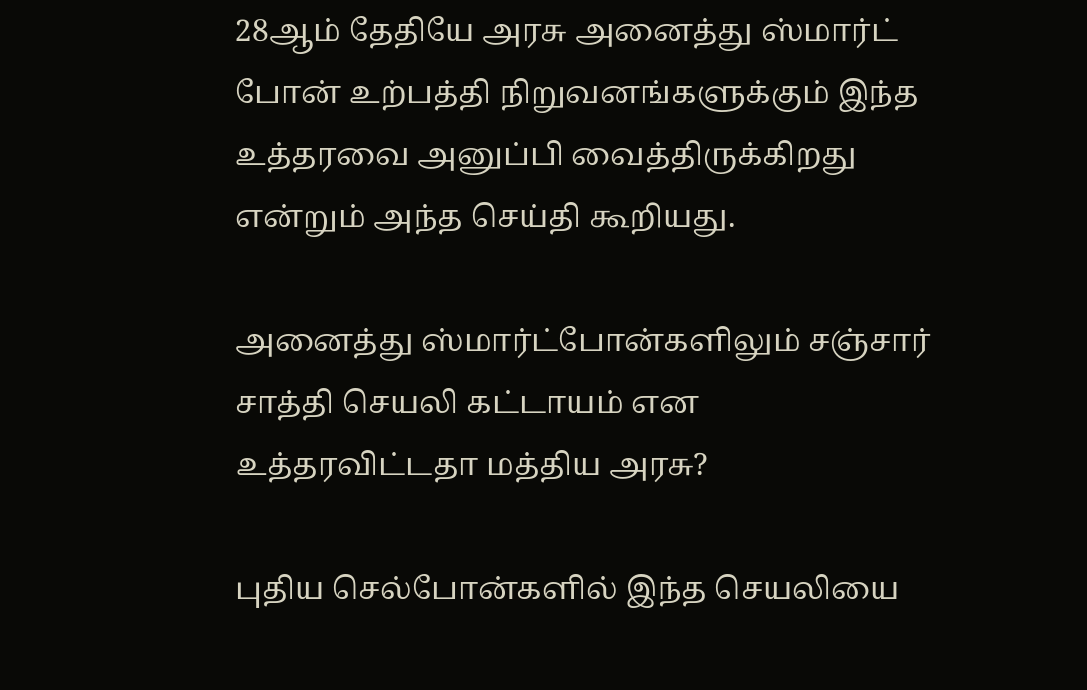28ஆம் தேதியே அரசு அனைத்து ஸ்மார்ட் போன் உற்பத்தி நிறுவனங்களுக்கும் இந்த உத்தரவை அனுப்பி வைத்திருக்கிறது என்றும் அந்த செய்தி கூறியது.

அனைத்து ஸ்மார்ட்போன்களிலும் சஞ்சார் சாத்தி செயலி கட்டாயம் என உத்தரவிட்டதா மத்திய அரசு?

புதிய செல்போன்களில் இந்த செயலியை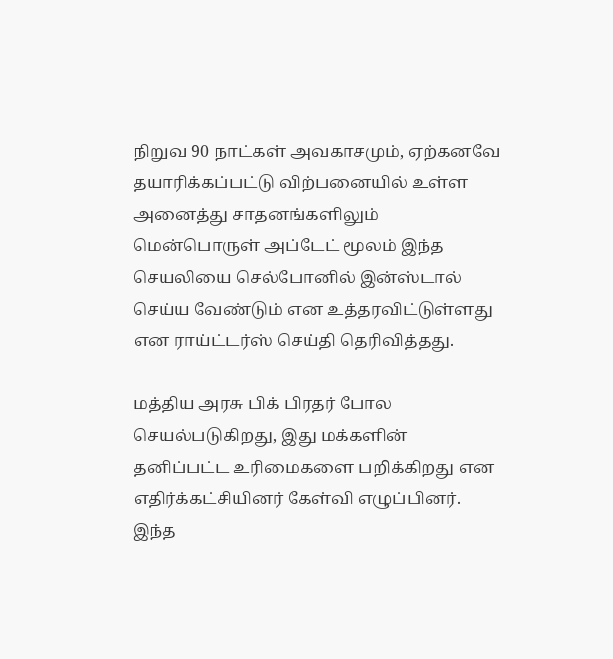நிறுவ 90 நாட்கள் அவகாசமும், ஏற்கனவே தயாரிக்கப்பட்டு விற்பனையில் உள்ள அனைத்து சாதனங்களிலும் மென்பொருள் அப்டேட் மூலம் இந்த செயலியை செல்போனில் இன்ஸ்டால் செய்ய வேண்டும் என உத்தரவிட்டுள்ளது என ராய்ட்டர்ஸ் செய்தி தெரிவித்தது.

மத்திய அரசு பிக் பிரதர் போல செயல்படுகிறது, இது மக்களின் தனிப்பட்ட உரிமைகளை பறிக்கிறது என எதிர்க்கட்சியினர் கேள்வி எழுப்பினர். இந்த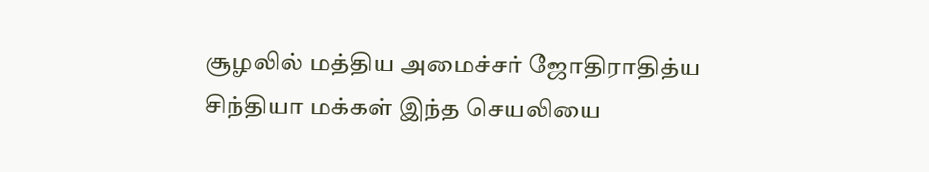சூழலில் மத்திய அமைச்சர் ஜோதிராதித்ய சிந்தியா மக்கள் இந்த செயலியை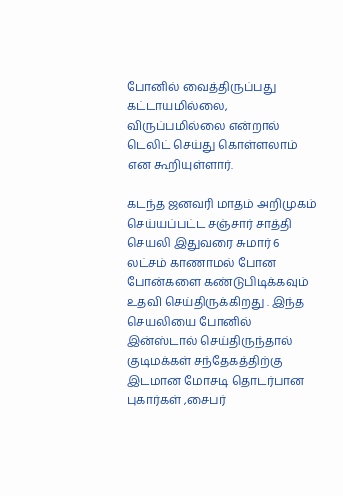போனில் வைத்திருப்பது கட்டாயமில்லை, விருப்பமில்லை என்றால் டெலிட் செய்து கொள்ளலாம் என கூறியுள்ளார்.

கடந்த ஜனவரி மாதம் அறிமுகம் செய்யப்பட்ட சஞ்சார் சாத்தி செயலி இதுவரை சுமார் 6 லட்சம் காணாமல் போன போன்களை கண்டுபிடிக்கவும் உதவி செய்திருக்கிறது . இந்த செயலியை போனில் இன்ஸ்டால் செய்திருந்தால் குடிமக்கள் சந்தேகத்திற்கு இடமான மோசடி தொடர்பான புகார்கள் ,சைபர்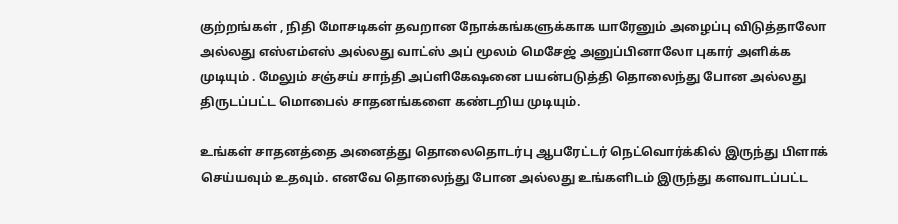குற்றங்கள் , நிதி மோசடிகள் தவறான நோக்கங்களுக்காக யாரேனும் அழைப்பு விடுத்தாலோ அல்லது எஸ்எம்எஸ் அல்லது வாட்ஸ் அப் மூலம் மெசேஜ் அனுப்பினாலோ புகார் அளிக்க முடியும் . மேலும் சஞ்சய் சாந்தி அப்ளிகேஷனை பயன்படுத்தி தொலைந்து போன அல்லது திருடப்பட்ட மொபைல் சாதனங்களை கண்டறிய முடியும்.

உங்கள் சாதனத்தை அனைத்து தொலைதொடர்பு ஆபரேட்டர் நெட்வொர்க்கில் இருந்து பிளாக் செய்யவும் உதவும். எனவே தொலைந்து போன அல்லது உங்களிடம் இருந்து களவாடப்பட்ட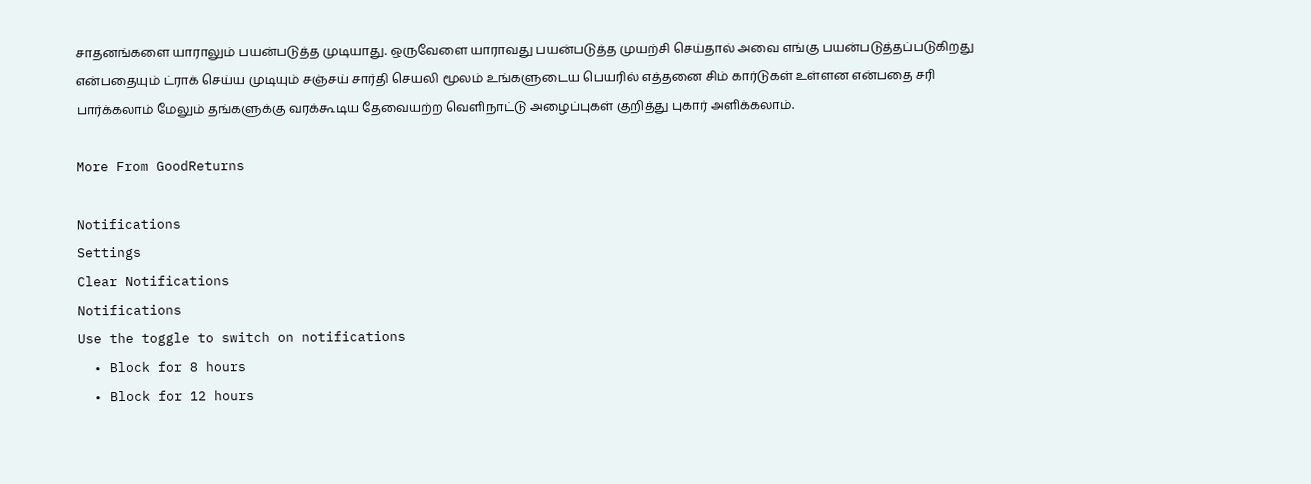சாதனங்களை யாராலும் பயன்படுத்த முடியாது. ஒருவேளை யாராவது பயன்படுத்த முயற்சி செய்தால் அவை எங்கு பயன்படுத்தப்படுகிறது என்பதையும் ட்ராக் செய்ய முடியும் சஞ்சய் சார்தி செயலி மூலம் உங்களுடைய பெயரில் எத்தனை சிம் கார்டுகள் உள்ளன என்பதை சரி பார்க்கலாம் மேலும் தங்களுக்கு வரக்கூடிய தேவையற்ற வெளிநாட்டு அழைப்புகள் குறித்து புகார் அளிக்கலாம்.

More From GoodReturns

Notifications
Settings
Clear Notifications
Notifications
Use the toggle to switch on notifications
  • Block for 8 hours
  • Block for 12 hours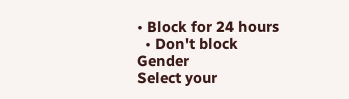• Block for 24 hours
  • Don't block
Gender
Select your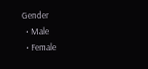Gender
  • Male
  • Female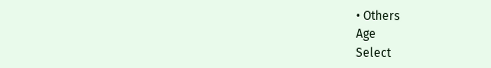• Others
Age
Select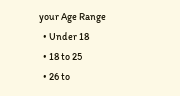your Age Range
  • Under 18
  • 18 to 25
  • 26 to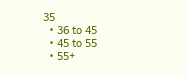35
  • 36 to 45
  • 45 to 55
  • 55+